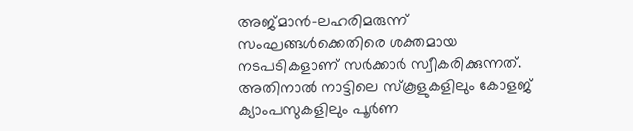അജ്മാൻ-ലഹരിമരുന്ന് സംഘങ്ങൾക്കെതിരെ ശക്തമായ നടപടികളാണ് സർക്കാർ സ്വീകരിക്കുന്നത്. അതിനാൽ നാട്ടിലെ സ്കൂളുകളിലും കോളജ് ക്യാംപസുകളിലും പൂർണ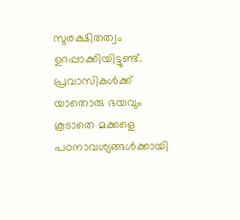സുരക്ഷിതത്വം ഉറപ്പാക്കിയിട്ടുണ്ട്. പ്രവാസികൾക്ക് യാതൊരു ഭയവും കൂടാതെ മക്കളെ പഠനാവശ്യങ്ങൾക്കായി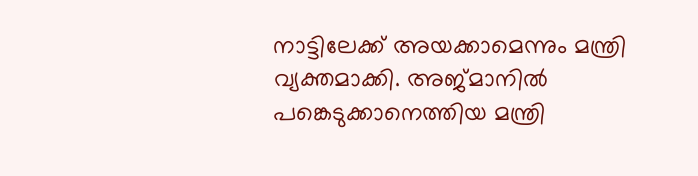നാട്ടിലേക്ക് അയക്കാമെന്നും മന്ത്രി വ്യക്തമാക്കി. അജ്മാനിൽ പങ്കെടുക്കാനെത്തിയ മന്ത്രി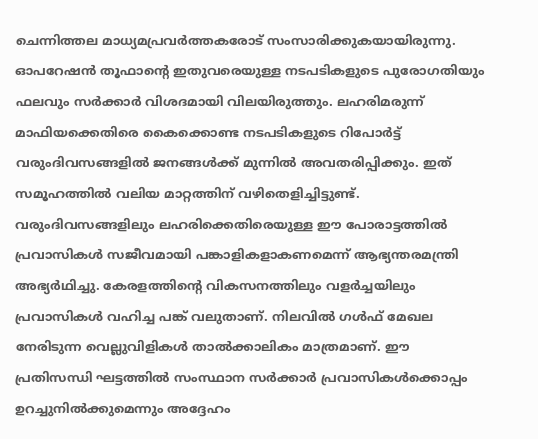ചെന്നിത്തല മാധ്യമപ്രവർത്തകരോട് സംസാരിക്കുകയായിരുന്നു.
ഓപറേഷൻ തൂഫാന്റെ ഇതുവരെയുള്ള നടപടികളുടെ പുരോഗതിയും ഫലവും സർക്കാർ വിശദമായി വിലയിരുത്തും. ലഹരിമരുന്ന് മാഫിയക്കെതിരെ കൈക്കൊണ്ട നടപടികളുടെ റിപോർട്ട് വരുംദിവസങ്ങളിൽ ജനങ്ങൾക്ക് മുന്നിൽ അവതരിപ്പിക്കും. ഇത് സമൂഹത്തിൽ വലിയ മാറ്റത്തിന് വഴിതെളിച്ചിട്ടുണ്ട്. വരുംദിവസങ്ങളിലും ലഹരിക്കെതിരെയുള്ള ഈ പോരാട്ടത്തിൽ പ്രവാസികൾ സജീവമായി പങ്കാളികളാകണമെന്ന് ആഭ്യന്തരമന്ത്രി അഭ്യർഥിച്ചു. കേരളത്തിന്റെ വികസനത്തിലും വളർച്ചയിലും പ്രവാസികൾ വഹിച്ച പങ്ക് വലുതാണ്. നിലവിൽ ഗൾഫ് മേഖല നേരിടുന്ന വെല്ലുവിളികൾ താൽക്കാലികം മാത്രമാണ്. ഈ പ്രതിസന്ധി ഘട്ടത്തിൽ സംസ്ഥാന സർക്കാർ പ്രവാസികൾക്കൊപ്പം ഉറച്ചുനിൽക്കുമെന്നും അദ്ദേഹം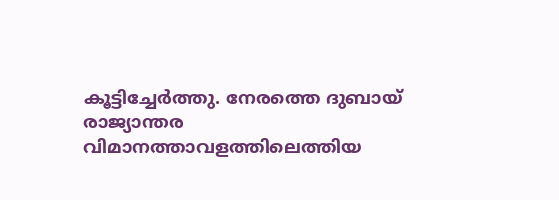കൂട്ടിച്ചേർത്തു. നേരത്തെ ദുബായ് രാജ്യാന്തര വിമാനത്താവളത്തിലെത്തിയ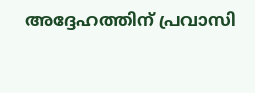അദ്ദേഹത്തിന് പ്രവാസി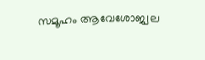സമൂഹം ആവേശോജ്വല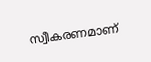സ്വീകരണമാണ്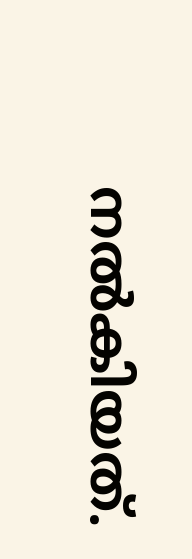നൽകിയത്.